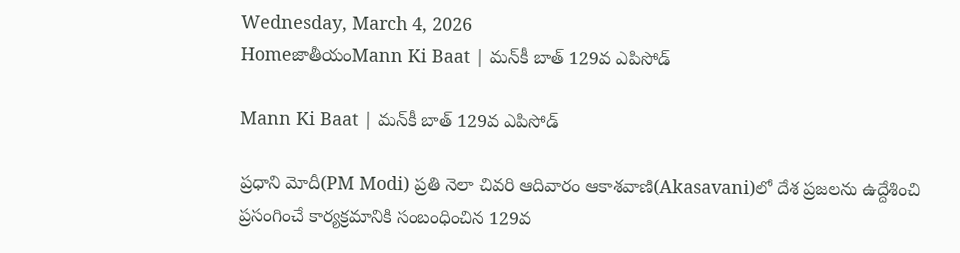Wednesday, March 4, 2026
HomeజాతీయంMann Ki Baat | మన్‌కీ బాత్ 129వ ఎపిసోడ్

Mann Ki Baat | మన్‌కీ బాత్ 129వ ఎపిసోడ్

ప్రధాని మోదీ(PM Modi) ప్రతి నెలా చివరి ఆదివారం ఆకాశవాణి(Akasavani)లో దేశ ప్రజలను ఉద్దేశించి ప్రసంగించే కార్యక్రమానికి సంబంధించిన 129వ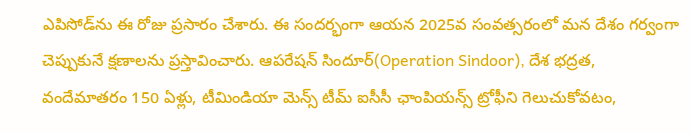ఎపిసోడ్‌ను ఈ రోజు ప్రసారం చేశారు. ఈ సందర్భంగా ఆయన 2025వ సంవత్సరంలో మన దేశం గర్వంగా చెప్పుకునే క్షణాలను ప్రస్తావించారు. ఆపరేషన్ సిందూర్(Operation Sindoor), దేశ భద్రత, వందేమాతరం 150 ఏళ్లు, టీమిండియా మెన్స్ టీమ్ ఐసీసీ ఛాంపియన్స్ ట్రోఫీని గెలుచుకోవటం,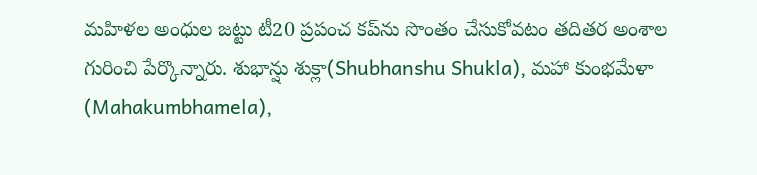మహిళల అంధుల జట్టు టీ20 ప్రపంచ కప్‌ను సొంతం చేసుకోవటం తదితర అంశాల గురించి పేర్కొన్నారు. శుభాన్షు శుక్లా(Shubhanshu Shukla), మహా కుంభమేళా (Mahakumbhamela),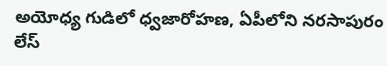అయోధ్య గుడిలో ధ్వజారోహణ, ఏపీలోని నరసాపురం లేస్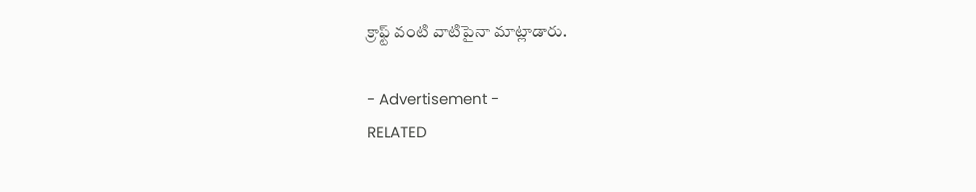క్రాఫ్ట్‌ వంటి వాటిపైనా మాట్లాడారు.

- Advertisement -
RELATED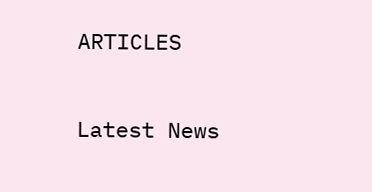ARTICLES

Latest News